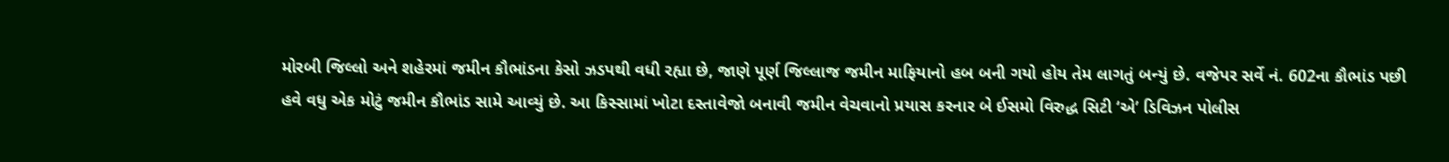મોરબી જિલ્લો અને શહેરમાં જમીન કૌભાંડના કેસો ઝડપથી વધી રહ્યા છે, જાણે પૂર્ણ જિલ્લાજ જમીન માફિયાનો હબ બની ગયો હોય તેમ લાગતું બન્યું છે. વજેપર સર્વે નં. 602ના કૌભાંડ પછી હવે વધુ એક મોટું જમીન કૌભાંડ સામે આવ્યું છે. આ કિસ્સામાં ખોટા દસ્તાવેજો બનાવી જમીન વેચવાનો પ્રયાસ કરનાર બે ઈસમો વિરુદ્ધ સિટી ‘એ’ ડિવિઝન પોલીસ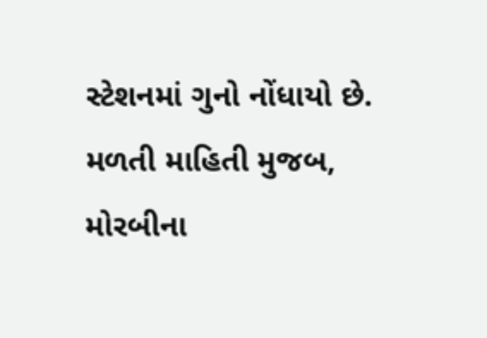સ્ટેશનમાં ગુનો નોંધાયો છે.
મળતી માહિતી મુજબ, મોરબીના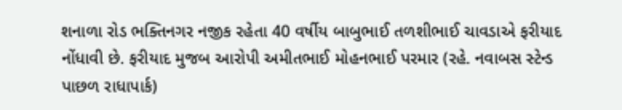શનાળા રોડ ભક્તિનગર નજીક રહેતા 40 વર્ષીય બાબુભાઈ તળશીભાઈ ચાવડાએ ફરીયાદ નોંધાવી છે. ફરીયાદ મુજબ આરોપી અમીતભાઈ મોહનભાઈ પરમાર (રહે. નવાબસ સ્ટેન્ડ પાછળ રાધાપાર્ક)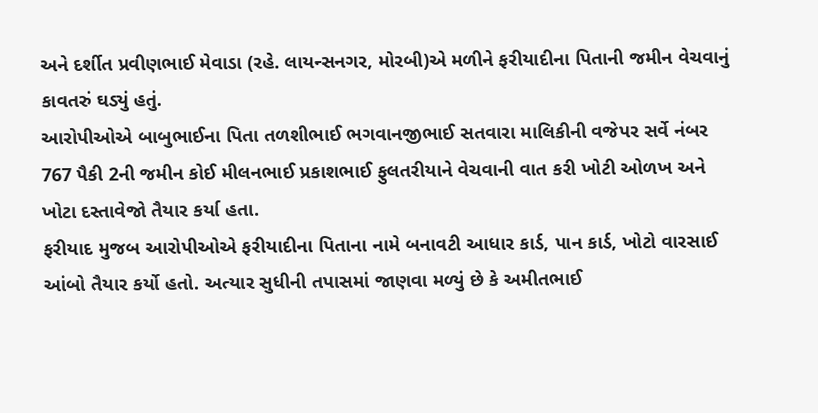અને દર્શીત પ્રવીણભાઈ મેવાડા (રહે. લાયન્સનગર, મોરબી)એ મળીને ફરીયાદીના પિતાની જમીન વેચવાનું કાવતરું ઘડ્યું હતું.
આરોપીઓએ બાબુભાઈના પિતા તળશીભાઈ ભગવાનજીભાઈ સતવારા માલિકીની વજેપર સર્વે નંબર 767 પૈકી 2ની જમીન કોઈ મીલનભાઈ પ્રકાશભાઈ ફુલતરીયાને વેચવાની વાત કરી ખોટી ઓળખ અને ખોટા દસ્તાવેજો તૈયાર કર્યા હતા.
ફરીયાદ મુજબ આરોપીઓએ ફરીયાદીના પિતાના નામે બનાવટી આધાર કાર્ડ, પાન કાર્ડ, ખોટો વારસાઈ આંબો તૈયાર કર્યો હતો. અત્યાર સુધીની તપાસમાં જાણવા મળ્યું છે કે અમીતભાઈ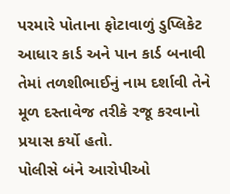પરમારે પોતાના ફોટાવાળું ડુપ્લિકેટ આધાર કાર્ડ અને પાન કાર્ડ બનાવી તેમાં તળશીભાઈનું નામ દર્શાવી તેને મૂળ દસ્તાવેજ તરીકે રજૂ કરવાનો પ્રયાસ કર્યો હતો.
પોલીસે બંને આરોપીઓ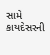સામે કાયદેસરની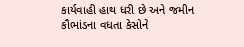કાર્યવાહી હાથ ધરી છે અને જમીન કૌભાંડના વધતા કેસોને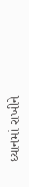ધ્યાનમાં રાખીને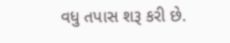વધુ તપાસ શરૂ કરી છે.